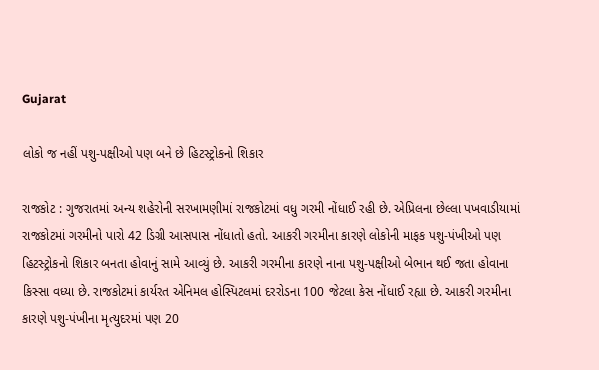Gujarat

લોકો જ નહીં પશુ-પક્ષીઓ પણ બને છે હિટસ્ટ્રોકનો શિકાર

રાજકોટ : ગુજરાતમાં અન્ય શહેરોની સરખામણીમાં રાજકોટમાં વધુ ગરમી નોંધાઈ રહી છે. એપ્રિલના છેલ્લા પખવાડીયામાં રાજકોટમાં ગરમીનો પારો 42 ડિગ્રી આસપાસ નોંધાતો હતો. આકરી ગરમીના કારણે લોકોની માફક પશુ-પંખીઓ પણ હિટસ્ટ્રોકનો શિકાર બનતા હોવાનું સામે આવ્યું છે. આકરી ગરમીના કારણે નાના પશુ-પક્ષીઓ બેભાન થઈ જતા હોવાના કિસ્સા વધ્યા છે. રાજકોટમાં કાર્યરત એનિમલ હોસ્પિટલમાં દરરોડના 100 જેટલા કેસ નોંધાઈ રહ્યા છે. આકરી ગરમીના કારણે પશુ-પંખીના મૃત્યુદરમાં પણ 20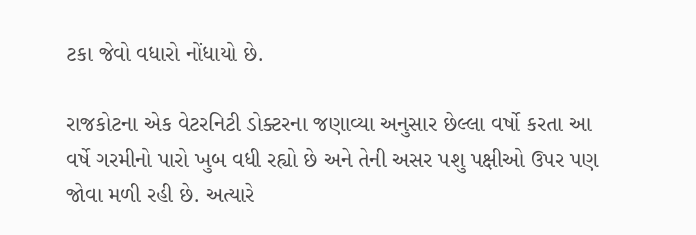ટકા જેવો વધારો નોંધાયો છે.

રાજકોટના એક વેટરનિટી ડોક્ટરના જણાવ્યા અનુસાર છેલ્લા વર્ષો કરતા આ વર્ષે ગરમીનો પારો ખુબ વધી રહ્યો છે અને તેની અસર પશુ પક્ષીઓ ઉપર પણ જોવા મળી રહી છે. અત્યારે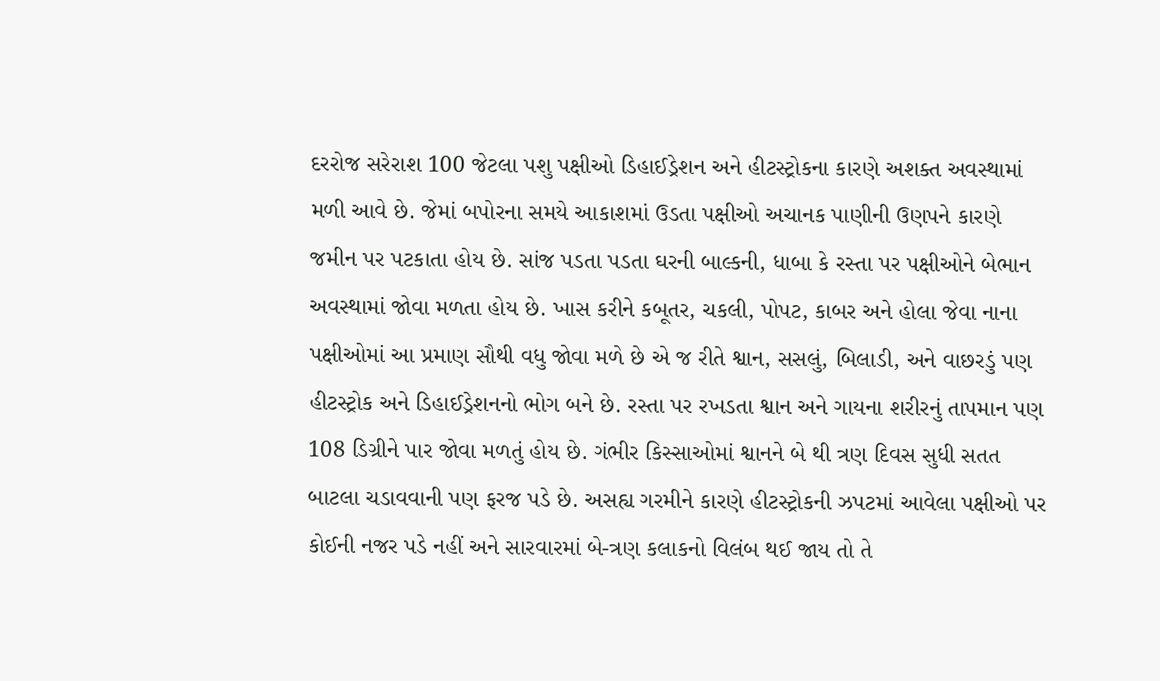દરરોજ સરેરાશ 100 જેટલા પશુ પક્ષીઓ ડિહાઈડ્રેશન અને હીટસ્ટ્રોકના કારણે અશક્ત અવસ્થામાં મળી આવે છે. જેમાં બપોરના સમયે આકાશમાં ઉડતા પક્ષીઓ અચાનક પાણીની ઉણપને કારણે જમીન પર પટકાતા હોય છે. સાંજ પડતા પડતા ઘરની બાલ્કની, ધાબા કે રસ્તા પર પક્ષીઓને બેભાન અવસ્થામાં જોવા મળતા હોય છે. ખાસ કરીને કબૂતર, ચકલી, પોપટ, કાબર અને હોલા જેવા નાના પક્ષીઓમાં આ પ્રમાણ સૌથી વધુ જોવા મળે છે એ જ રીતે શ્વાન, સસલું, બિલાડી, અને વાછરડું પણ હીટસ્ટ્રોક અને ડિહાઈડ્રેશનનો ભોગ બને છે. રસ્તા પર રખડતા શ્વાન અને ગાયના શરીરનું તાપમાન પણ 108 ડિગ્રીને પાર જોવા મળતું હોય છે. ગંભીર કિસ્સાઓમાં શ્વાનને બે થી ત્રણ દિવસ સુધી સતત બાટલા ચડાવવાની પણ ફરજ પડે છે. અસહ્ય ગરમીને કારણે હીટસ્ટ્રોકની ઝપટમાં આવેલા પક્ષીઓ પર કોઈની નજર પડે નહીં અને સારવારમાં બે-ત્રણ કલાકનો વિલંબ થઈ જાય તો તે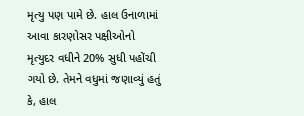મૃત્યુ પણ પામે છે. હાલ ઉનાળામાં આવા કારણોસર પક્ષીઓનો મૃત્યુદર વધીને 20% સુધી પહોંચી ગયો છે. તેમને વધુમાં જણાવ્યું હતું કે, હાલ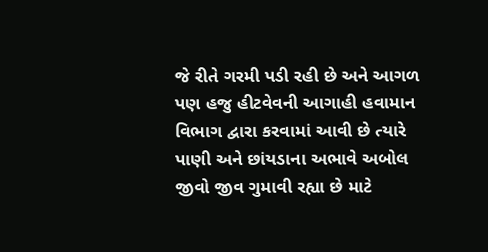જે રીતે ગરમી પડી રહી છે અને આગળ પણ હજુ હીટવેવની આગાહી હવામાન વિભાગ દ્વારા કરવામાં આવી છે ત્યારે પાણી અને છાંયડાના અભાવે અબોલ જીવો જીવ ગુમાવી રહ્યા છે માટે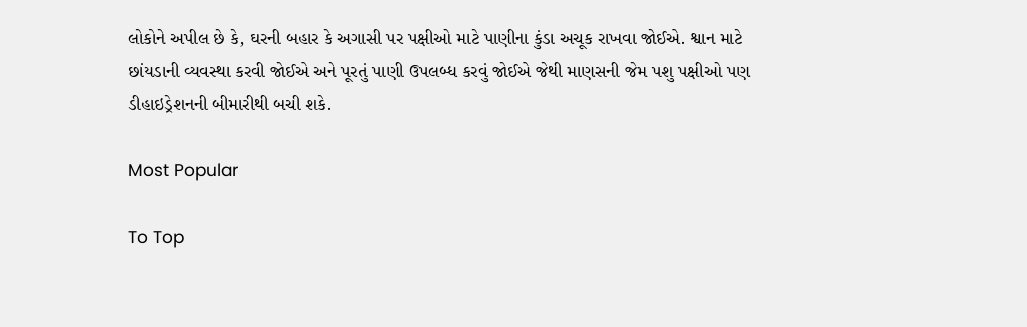લોકોને અપીલ છે કે, ઘરની બહાર કે અગાસી પર પક્ષીઓ માટે પાણીના કુંડા અચૂક રાખવા જોઈએ. શ્વાન માટે છાંયડાની વ્યવસ્થા કરવી જોઈએ અને પૂરતું પાણી ઉપલબ્ધ કરવું જોઈએ જેથી માણસની જેમ પશુ પક્ષીઓ પણ ડીહાઇડ્રેશનની બીમારીથી બચી શકે.

Most Popular

To Top